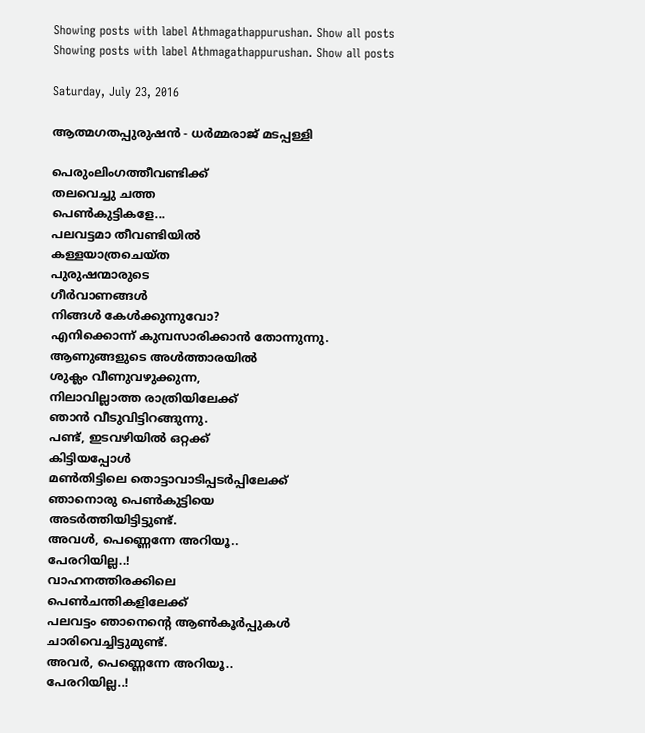Showing posts with label Athmagathappurushan. Show all posts
Showing posts with label Athmagathappurushan. Show all posts

Saturday, July 23, 2016

ആത്മഗതപ്പുരുഷൻ - ധര്‍മ്മരാജ് മടപ്പള്ളി

പെരുംലിംഗത്തീവണ്ടിക്ക്
തലവെച്ചു ചത്ത
പെൺകുട്ടികളേ...
പലവട്ടമാ തീവണ്ടിയിൽ
കള്ളയാത്രചെയ്ത
പുരുഷന്മാരുടെ
ഗീർവാണങ്ങൾ
നിങ്ങൾ കേൾക്കുന്നുവോ?
എനിക്കൊന്ന് കുമ്പസാരിക്കാൻ തോന്നുന്നു.
ആണുങ്ങളുടെ അൾത്താരയിൽ
ശുക്ലം വീണുവഴുക്കുന്ന,
നിലാവില്ലാത്ത രാത്രിയിലേക്ക്
ഞാൻ വീടുവിട്ടിറങ്ങുന്നു.
പണ്ട്, ഇടവഴിയിൽ ഒറ്റക്ക്
കിട്ടിയപ്പോൾ
മൺതിട്ടിലെ തൊട്ടാവാടിപ്പടർപ്പിലേക്ക്
ഞാനൊരു പെൺകുട്ടിയെ
അടർത്തിയിട്ടിട്ടുണ്ട്.
അവൾ, പെണ്ണെന്നേ അറിയൂ..
പേരറിയില്ല..!
വാഹനത്തിരക്കിലെ
പെൺചന്തികളിലേക്ക്
പലവട്ടം ഞാനെന്‍റെ ആൺകൂർപ്പുകൾ
ചാരിവെച്ചിട്ടുമുണ്ട്.
അവർ, പെണ്ണെന്നേ അറിയൂ..
പേരറിയില്ല..!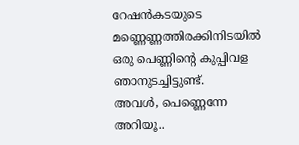റേഷൻകടയുടെ മണ്ണെണ്ണത്തിരക്കിനിടയിൽ
ഒരു പെണ്ണിന്‍റെ കുപ്പിവള
ഞാനുടച്ചിട്ടുണ്ട്.
അവൾ, പെണ്ണെന്നേ അറിയൂ..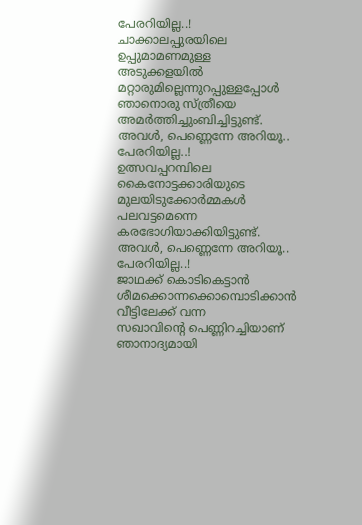പേരറിയില്ല..!
ചാക്കാലപ്പുരയിലെ
ഉപ്പുമാമണമുള്ള
അടുക്കളയിൽ
മറ്റാരുമില്ലെന്നുറപ്പുള്ളപ്പോൾ
ഞാനൊരു സ്ത്രീയെ
അമർത്തിച്ചുംബിച്ചിട്ടുണ്ട്.
അവൾ, പെണ്ണെന്നേ അറിയൂ..
പേരറിയില്ല..!
ഉത്സവപ്പറമ്പിലെ
കൈനോട്ടക്കാരിയുടെ
മുലയിടുക്കോർമ്മകൾ
പലവട്ടമെന്നെ കരഭോഗിയാക്കിയിട്ടുണ്ട്.
അവൾ, പെണ്ണെന്നേ അറിയൂ..
പേരറിയില്ല..!
ജാഥക്ക് കൊടികെട്ടാൻ
ശീമക്കൊന്നക്കൊമ്പൊടിക്കാൻ
വീട്ടിലേക്ക് വന്ന
സഖാവിന്‍റെ പെണ്ണിറച്ചിയാണ്
ഞാനാദ്യമായി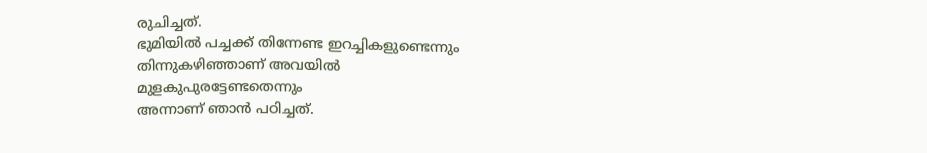രുചിച്ചത്.
ഭുമിയിൽ പച്ചക്ക് തിന്നേണ്ട ഇറച്ചികളുണ്ടെന്നും
തിന്നുകഴിഞ്ഞാണ് അവയിൽ
മുളകുപുരട്ടേണ്ടതെന്നും
അന്നാണ് ഞാൻ പഠിച്ചത്.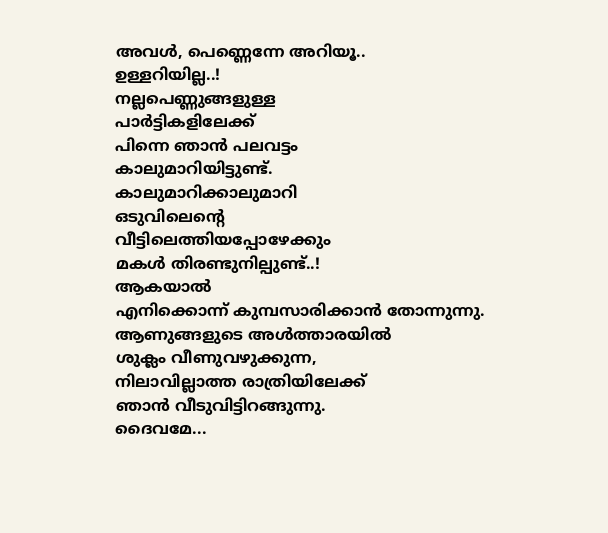അവൾ, പെണ്ണെന്നേ അറിയൂ..
ഉള്ളറിയില്ല..!
നല്ലപെണ്ണുങ്ങളുള്ള
പാർട്ടികളിലേക്ക്
പിന്നെ ഞാൻ പലവട്ടം
കാലുമാറിയിട്ടുണ്ട്.
കാലുമാറിക്കാലുമാറി
ഒടുവിലെന്‍റെ
വീട്ടിലെത്തിയപ്പോഴേക്കും
മകൾ തിരണ്ടുനില്പുണ്ട്..!
ആകയാൽ
എനിക്കൊന്ന് കുമ്പസാരിക്കാൻ തോന്നുന്നു.
ആണുങ്ങളുടെ അൾത്താരയിൽ
ശുക്ലം വീണുവഴുക്കുന്ന,
നിലാവില്ലാത്ത രാത്രിയിലേക്ക്
ഞാൻ വീടുവിട്ടിറങ്ങുന്നു.
ദൈവമേ...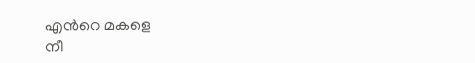എന്‍റെ മകളെ
നീ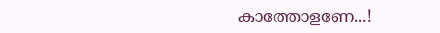കാത്തോളണേ...!